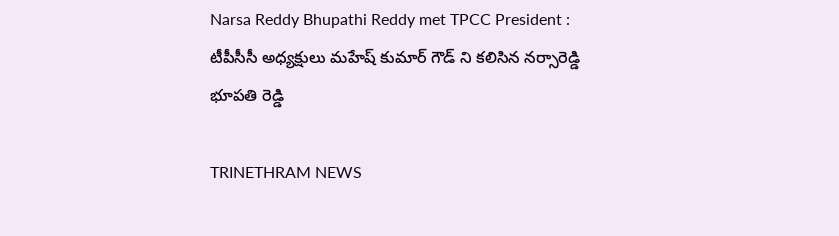Narsa Reddy Bhupathi Reddy met TPCC President : టీపీసీసీ అధ్యక్షులు మహేష్ కుమార్ గౌడ్ ని కలిసిన నర్సారెడ్డి భూపతి రెడ్డి

TRINETHRAM NEWS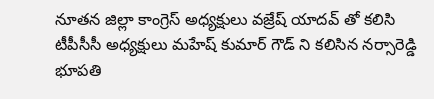నూతన జిల్లా కాంగ్రెస్ అధ్యక్షులు వజ్రేష్ యాదవ్ తో కలిసి టీపీసీసీ అధ్యక్షులు మహేష్ కుమార్ గౌడ్ ని కలిసిన నర్సారెడ్డి భూపతి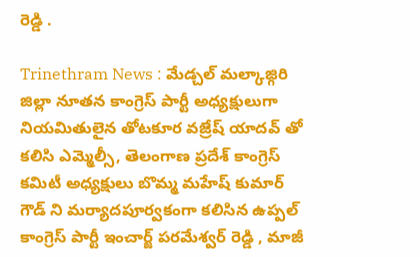రెడ్డి .

Trinethram News : మేడ్చల్ మల్కాజ్గిరి జిల్లా నూతన కాంగ్రెస్ పార్టీ అధ్యక్షులుగా నియమితులైన తోటకూర వజ్రేష్ యాదవ్ తో కలిసి ఎమ్మెల్సీ, తెలంగాణ ప్రదేశ్ కాంగ్రెస్ కమిటీ అధ్యక్షులు బొమ్మ మహేష్ కుమార్ గౌడ్ ని మర్యాదపూర్వకంగా కలిసిన ఉప్పల్ కాంగ్రెస్ పార్టీ ఇంచార్జ్ పరమేశ్వర్ రెడ్డి , మాజీ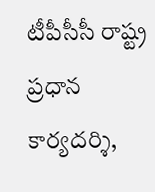టీపీసీసీ రాష్ట్ర ప్రధాన కార్యదర్శి,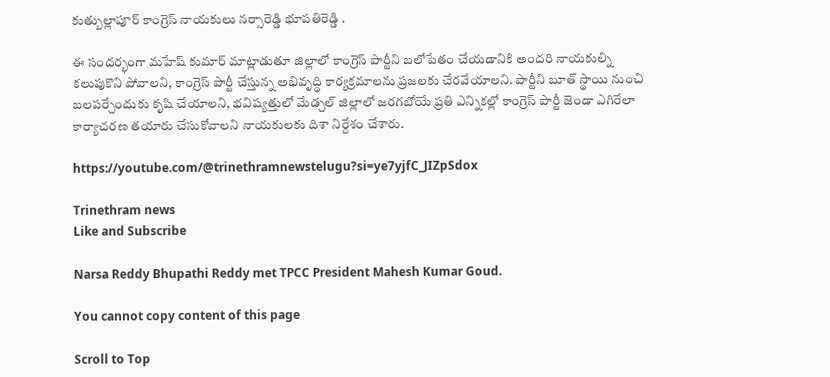కుత్బుల్లాపూర్ కాంగ్రెస్ నాయకులు నర్సారెడ్డి భూపతిరెడ్డి .

ఈ సందర్భంగా మహేష్ కుమార్ మాట్లాడుతూ జిల్లాలో కాంగ్రెస్ పార్టీని బలోపేతం చేయడానికి అందరి నాయకుల్ని కలుపుకొని పోవాలని, కాంగ్రెస్ పార్టీ చేస్తున్న అభివృద్ధి కార్యక్రమాలను ప్రజలకు చేరవేయాలని. పార్టీని బూత్ స్థాయి నుంచి బలపర్చేందుకు కృషి చేయాలని, భవిష్యత్తులో మేడ్చల్ జిల్లాలో జరగబోయే ప్రతి ఎన్నికల్లో కాంగ్రెస్ పార్టీ జెండా ఎగిరేలా కార్యాచరణ తయారు చేసుకోవాలని నాయకులకు దిశా నిర్దేశం చేశారు.

https://youtube.com/@trinethramnewstelugu?si=ye7yjfC_JIZpSdox

Trinethram news
Like and Subscribe

Narsa Reddy Bhupathi Reddy met TPCC President Mahesh Kumar Goud.

You cannot copy content of this page

Scroll to Top